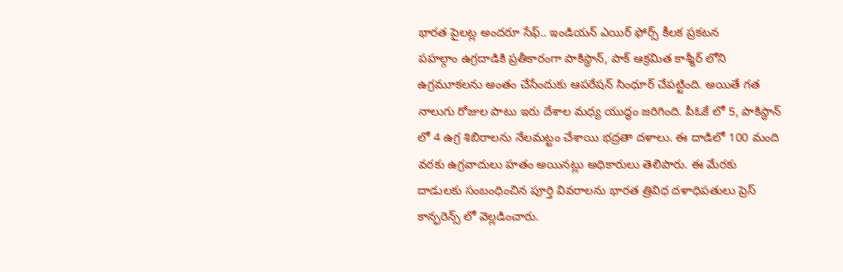భారత పైలట్ల అందరూ సేఫ్.. ఇండియన్ ఎయిర్ ఫోర్స్ కీలక ప్రకటన
పహల్గాం ఉగ్రదాడికి ప్రతీకారంగా పాకిస్థాన్, పాక్ ఆక్రమిత కాశ్మీర్ లోని ఉగ్రమూకలను అంతం చేసేందుకు ఆపరేషన్ సింధూర్ చేపట్టింది. అయితే గత నాలుగు రోజుల పాటు ఇరు దేశాల మధ్య యుద్ధం జరిగింది. పీఓకే లో 5, పాకిస్థాన్ లో 4 ఉగ్ర శిబిరాలను నేలమట్టం చేశాయి భద్రతా దళాలు. ఈ దాడిలో 100 మంది వరకు ఉగ్రవాదులు హతం అయినట్లు అధికారులు తెలిపారు. ఈ మేరకు దాడులకు సంబంధించిన పూర్తి వివరాలను భారత త్రివిధ దళాధిపతులు ప్రెస్ కాన్ఫరెన్స్ లో వెల్లడించారు.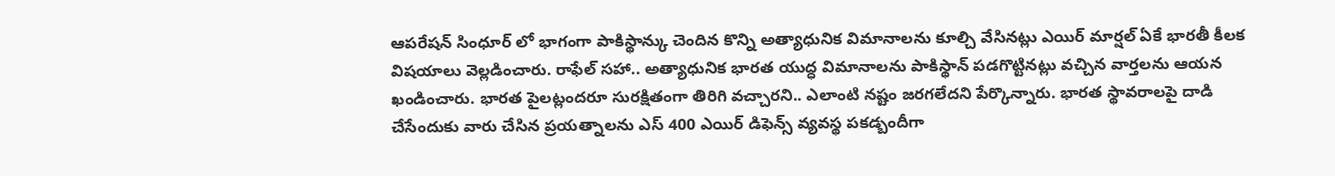ఆపరేషన్ సింధూర్ లో భాగంగా పాకిస్థాన్కు చెందిన కొన్ని అత్యాధునిక విమానాలను కూల్చి వేసినట్లు ఎయిర్ మార్షల్ ఏకే భారతీ కీలక విషయాలు వెల్లడించారు. రాఫేల్ సహా.. అత్యాధునిక భారత యుద్ధ విమానాలను పాకిస్థాన్ పడగొట్టినట్లు వచ్చిన వార్తలను ఆయన ఖండించారు. భారత పైలట్లందరూ సురక్షితంగా తిరిగి వచ్చారని.. ఎలాంటి నష్టం జరగలేదని పేర్కొన్నారు. భారత స్థావరాలపై దాడి చేసేందుకు వారు చేసిన ప్రయత్నాలను ఎస్ 400 ఎయిర్ డిఫెన్స్ వ్యవస్థ పకడ్బందీగా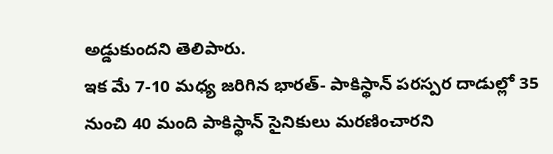అడ్డుకుందని తెలిపారు.
ఇక మే 7-10 మధ్య జరిగిన భారత్- పాకిస్థాన్ పరస్పర దాడుల్లో 35 నుంచి 40 మంది పాకిస్థాన్ సైనికులు మరణించారని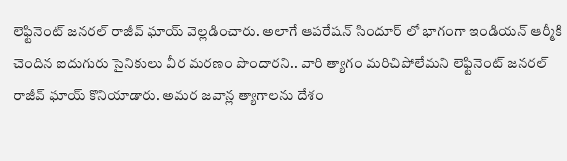లెఫ్టినెంట్ జనరల్ రాజీవ్ ఘాయ్ వెల్లడించారు. అలాగే ఆపరేషన్ సిందూర్ లో భాగంగా ఇండియన్ ఆర్మీకి చెందిన ఐదుగురు సైనికులు వీర మరణం పొందారని.. వారి త్యాగం మరిచిపోలేమని లెఫ్టినెంట్ జనరల్ రాజీవ్ ఘాయ్ కొనియాడారు. అమర జవాన్ల త్యాగాలను దేశం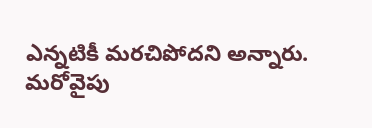ఎన్నటికీ మరచిపోదని అన్నారు.
మరోవైపు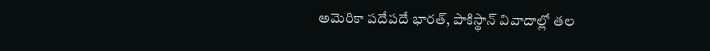అమెరికా పదేపదే భారత్, పాకిస్థాన్ వివాదాల్లో తల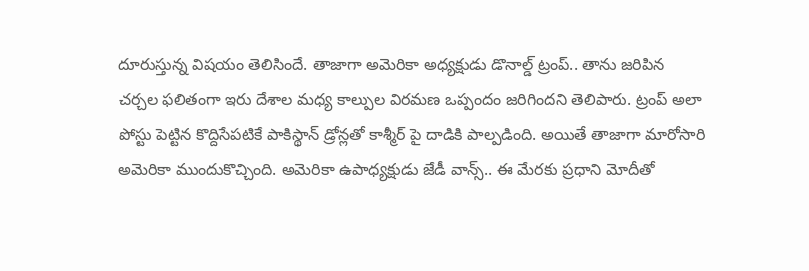దూరుస్తున్న విషయం తెలిసిందే. తాజాగా అమెరికా అధ్యక్షుడు డొనాల్డ్ ట్రంప్.. తాను జరిపిన చర్చల ఫలితంగా ఇరు దేశాల మధ్య కాల్పుల విరమణ ఒప్పందం జరిగిందని తెలిపారు. ట్రంప్ అలా పోస్టు పెట్టిన కొద్దిసేపటికే పాకిస్థాన్ డ్రోన్లతో కాశ్మీర్ పై దాడికి పాల్పడింది. అయితే తాజాగా మారోసారి అమెరికా ముందుకొచ్చింది. అమెరికా ఉపాధ్యక్షుడు జేడీ వాన్స్.. ఈ మేరకు ప్రధాని మోదీతో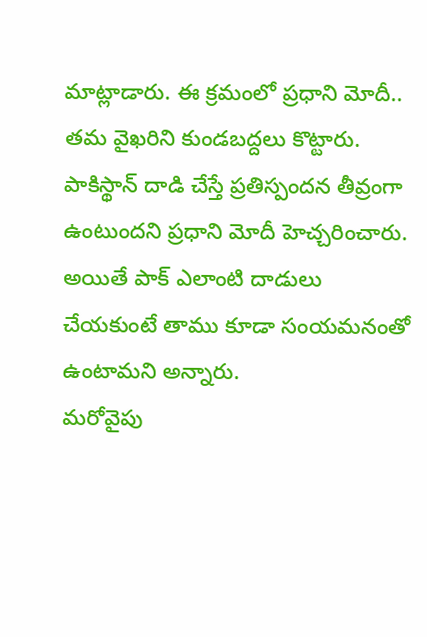మాట్లాడారు. ఈ క్రమంలో ప్రధాని మోదీ.. తమ వైఖరిని కుండబద్దలు కొట్టారు. పాకిస్థాన్ దాడి చేస్తే ప్రతిస్పందన తీవ్రంగా ఉంటుందని ప్రధాని మోదీ హెచ్చరించారు. అయితే పాక్ ఎలాంటి దాడులు చేయకుంటే తాము కూడా సంయమనంతో ఉంటామని అన్నారు.
మరోవైపు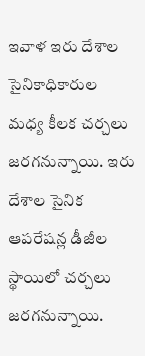ఇవాళ ఇరు దేశాల సైనికాధికారుల మధ్య కీలక చర్చలు జరగనున్నాయి. ఇరు దేశాల సైనిక ఆపరేషన్ల డీజీల స్థాయిలో చర్చలు జరగనున్నాయి.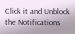Click it and Unblock the Notifications